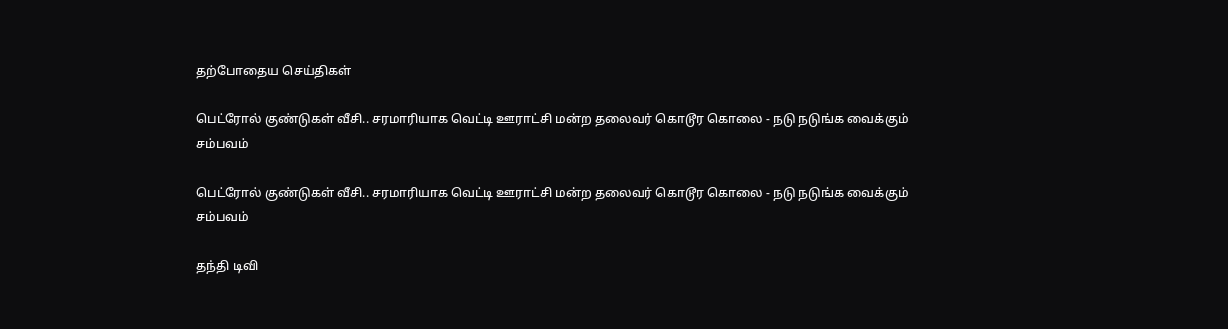தற்போதைய செய்திகள்

பெட்ரோல் குண்டுகள் வீசி.. சரமாரியாக வெட்டி ஊராட்சி மன்ற தலைவர் கொடூர கொலை - நடு நடுங்க வைக்கும் சம்பவம்

பெட்ரோல் குண்டுகள் வீசி.. சரமாரியாக வெட்டி ஊராட்சி மன்ற தலைவர் கொடூர கொலை - நடு நடுங்க வைக்கும் சம்பவம்

தந்தி டிவி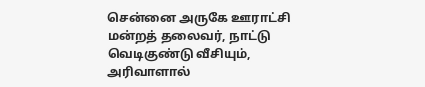சென்னை அருகே ஊராட்சி மன்றத் தலைவர், நாட்டு வெடிகுண்டு வீசியும், அரிவாளால்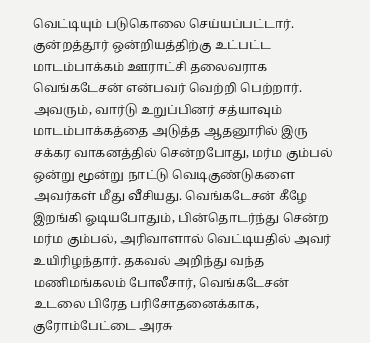வெட்டியும் படுகொலை செய்யப்பட்டார். குன்றத்தூர் ஒன்றியத்திற்கு உட்பட்ட மாடம்பாக்கம் ஊராட்சி தலைவராக வெங்கடேசன் என்பவர் வெற்றி பெற்றார். அவரும், வார்டு உறுப்பினர் சத்யாவும் மாடம்பாக்கத்தை அடுத்த ஆதனூரில் இரு சக்கர வாகனத்தில் சென்றபோது, மர்ம கும்பல் ஒன்று மூன்று நாட்டு வெடிகுண்டுகளை அவர்கள் மீது வீசியது. வெங்கடேசன் கீழே இறங்கி ஓடியபோதும், பின்தொடர்ந்து சென்ற மர்ம கும்பல், அரிவாளால் வெட்டியதில் அவர் உயிரிழந்தார். தகவல் அறிந்து வந்த மணிமங்கலம் போலீசார், வெங்கடேசன் உடலை பிரேத பரிசோதனைக்காக, குரோம்பேட்டை அரசு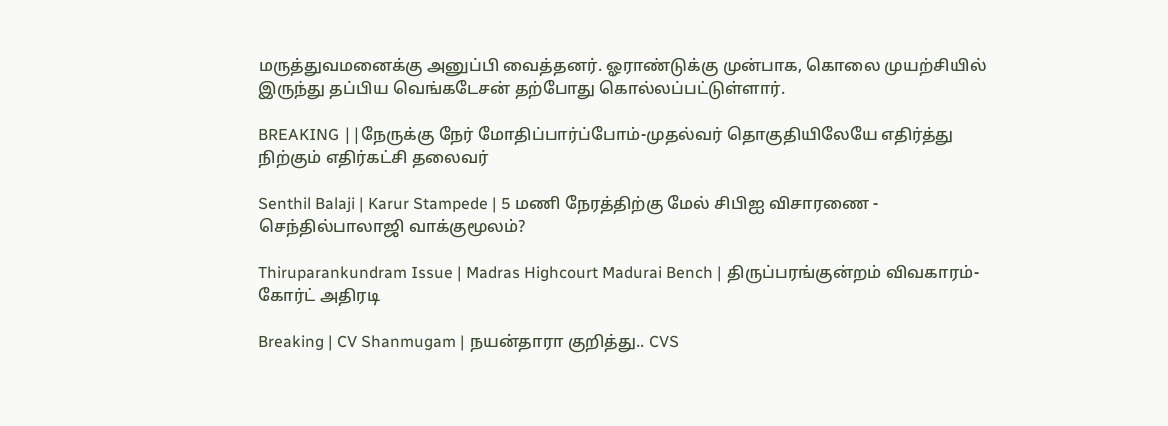மருத்துவமனைக்கு அனுப்பி வைத்தனர். ஓராண்டுக்கு முன்பாக, கொலை முயற்சியில் இருந்து தப்பிய வெங்கடேசன் தற்போது கொல்லப்பட்டுள்ளார்.

BREAKING ||நேருக்கு நேர் மோதிப்பார்ப்போம்-முதல்வர் தொகுதியிலேயே எதிர்த்து நிற்கும் எதிர்கட்சி தலைவர்

Senthil Balaji | Karur Stampede | 5 மணி நேரத்திற்கு மேல் சிபிஐ விசாரணை - செந்தில்பாலாஜி வாக்குமூலம்?

Thiruparankundram Issue | Madras Highcourt Madurai Bench | திருப்பரங்குன்றம் விவகாரம்- கோர்ட் அதிரடி

Breaking | CV Shanmugam | நயன்தாரா குறித்து.. CVS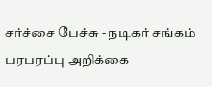சர்ச்சை பேச்சு - நடிகர் சங்கம் பரபரப்பு அறிக்கை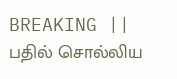BREAKING || பதில் சொல்லிய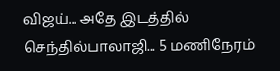விஜய்... அதே இடத்தில் செந்தில்பாலாஜி... 5 மணிநேரம்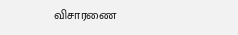விசாரணை